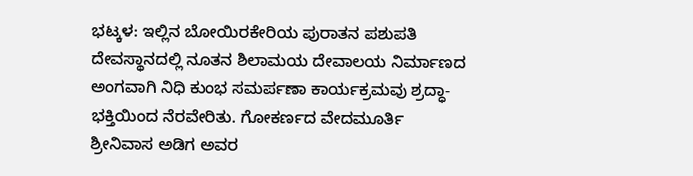ಭಟ್ಕಳ: ಇಲ್ಲಿನ ಬೋಯಿರಕೇರಿಯ ಪುರಾತನ ಪಶುಪತಿ ದೇವಸ್ಥಾನದಲ್ಲಿ ನೂತನ ಶಿಲಾಮಯ ದೇವಾಲಯ ನಿರ್ಮಾಣದ ಅಂಗವಾಗಿ ನಿಧಿ ಕುಂಭ ಸಮರ್ಪಣಾ ಕಾರ್ಯಕ್ರಮವು ಶ್ರದ್ಧಾ-ಭಕ್ತಿಯಿಂದ ನೆರವೇರಿತು. ಗೋಕರ್ಣದ ವೇದಮೂರ್ತಿ ಶ್ರೀನಿವಾಸ ಅಡಿಗ ಅವರ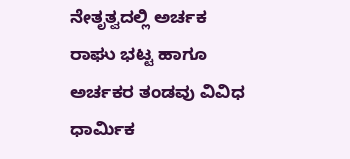ನೇತೃತ್ವದಲ್ಲಿ ಅರ್ಚಕ ರಾಘು ಭಟ್ಟ ಹಾಗೂ ಅರ್ಚಕರ ತಂಡವು ವಿವಿಧ ಧಾರ್ಮಿಕ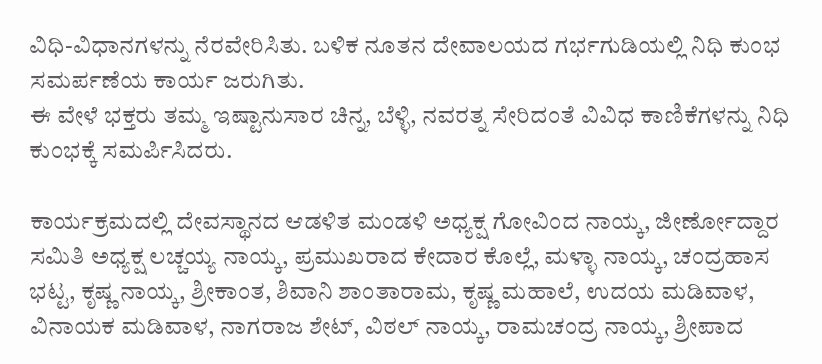ವಿಧಿ-ವಿಧಾನಗಳನ್ನು ನೆರವೇರಿಸಿತು. ಬಳಿಕ ನೂತನ ದೇವಾಲಯದ ಗರ್ಭಗುಡಿಯಲ್ಲಿ ನಿಧಿ ಕುಂಭ ಸಮರ್ಪಣೆಯ ಕಾರ್ಯ ಜರುಗಿತು.
ಈ ವೇಳೆ ಭಕ್ತರು ತಮ್ಮ ಇಷ್ಟಾನುಸಾರ ಚಿನ್ನ, ಬೆಳ್ಳಿ, ನವರತ್ನ ಸೇರಿದಂತೆ ವಿವಿಧ ಕಾಣಿಕೆಗಳನ್ನು ನಿಧಿ ಕುಂಭಕ್ಕೆ ಸಮರ್ಪಿಸಿದರು.

ಕಾರ್ಯಕ್ರಮದಲ್ಲಿ ದೇವಸ್ಥಾನದ ಆಡಳಿತ ಮಂಡಳಿ ಅಧ್ಯಕ್ಷ ಗೋವಿಂದ ನಾಯ್ಕ, ಜೀರ್ಣೋದ್ದಾರ ಸಮಿತಿ ಅಧ್ಯಕ್ಷ ಲಚ್ಚಯ್ಯ ನಾಯ್ಕ, ಪ್ರಮುಖರಾದ ಕೇದಾರ ಕೊಲ್ಲೆ, ಮಳ್ಳಾ ನಾಯ್ಕ, ಚಂದ್ರಹಾಸ ಭಟ್ಟ, ಕೃಷ್ಣ ನಾಯ್ಕ, ಶ್ರೀಕಾಂತ, ಶಿವಾನಿ ಶಾಂತಾರಾಮ, ಕೃಷ್ಣ ಮಹಾಲೆ, ಉದಯ ಮಡಿವಾಳ, ವಿನಾಯಕ ಮಡಿವಾಳ, ನಾಗರಾಜ ಶೇಟ್, ವಿಠಲ್ ನಾಯ್ಕ, ರಾಮಚಂದ್ರ ನಾಯ್ಕ, ಶ್ರೀಪಾದ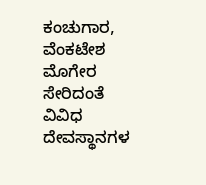ಕಂಚುಗಾರ, ವೆಂಕಟೇಶ ಮೊಗೇರ ಸೇರಿದಂತೆ ವಿವಿಧ ದೇವಸ್ಥಾನಗಳ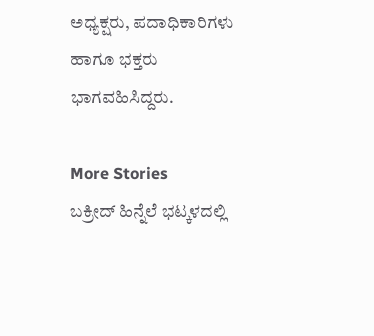ಅಧ್ಯಕ್ಷರು, ಪದಾಧಿಕಾರಿಗಳು ಹಾಗೂ ಭಕ್ತರು ಭಾಗವಹಿಸಿದ್ದರು.

More Stories
ಬಕ್ರೀದ್ ಹಿನ್ನೆಲೆ ಭಟ್ಕಳದಲ್ಲಿ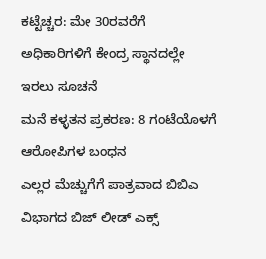ಕಟ್ಟೆಚ್ಚರ: ಮೇ 30ರವರೆಗೆ ಅಧಿಕಾರಿಗಳಿಗೆ ಕೇಂದ್ರ ಸ್ಥಾನದಲ್ಲೇ ಇರಲು ಸೂಚನೆ
ಮನೆ ಕಳ್ಳತನ ಪ್ರಕರಣ: 8 ಗಂಟೆಯೊಳಗೆ ಆರೋಪಿಗಳ ಬಂಧನ
ಎಲ್ಲರ ಮೆಚ್ಚುಗೆಗೆ ಪಾತ್ರವಾದ ಬಿಬಿಎ ವಿಭಾಗದ ಬಿಜ್ ಲೀಡ್ ಎಕ್ಸ್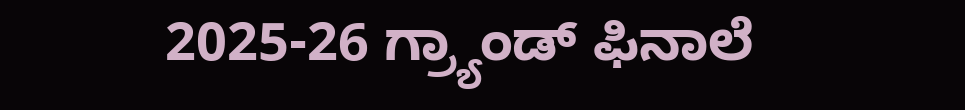2025-26 ಗ್ರ್ಯಾಂಡ್ ಫಿನಾಲೆ